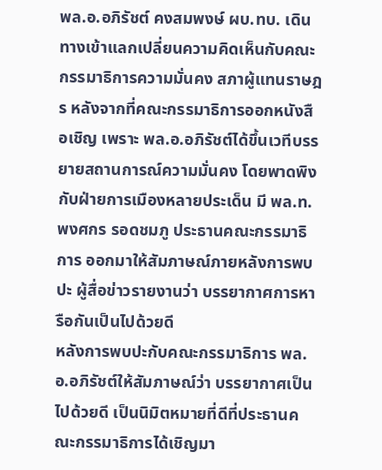พล.อ.อภิรัชต์ คงสมพงษ์ ผบ.ทบ. เดินทางเข้าแลกเปลี่ยนความคิดเห็นกับคณะกรรมาธิการความมั่นคง สภาผู้แทนราษฎร หลังจากที่คณะกรรมาธิการออกหนังสือเชิญ เพราะ พล.อ.อภิรัชต์ได้ขึ้นเวทีบรรยายสถานการณ์ความมั่นคง โดยพาดพิงกับฝ่ายการเมืองหลายประเด็น มี พล.ท.พงศกร รอดชมภู ประธานคณะกรรมาธิการ ออกมาให้สัมภาษณ์ภายหลังการพบปะ ผู้สื่อข่าวรายงานว่า บรรยากาศการหารือกันเป็นไปด้วยดี
หลังการพบปะกับคณะกรรมาธิการ พล.อ.อภิรัชต์ให้สัมภาษณ์ว่า บรรยากาศเป็นไปด้วยดี เป็นนิมิตหมายที่ดีที่ประธานคณะกรรมาธิการได้เชิญมา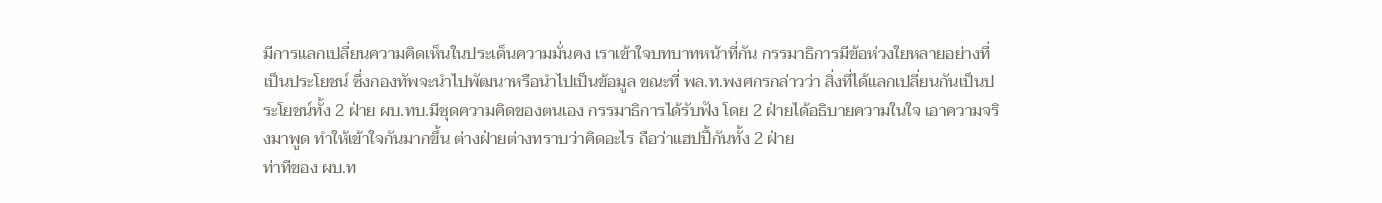มีการแลกเปลี่ยนความคิดเห็นในประเด็นความมั่นคง เราเข้าใจบทบาทหน้าที่กัน กรรมาธิการมีข้อห่วงใยหลายอย่างที่เป็นประโยชน์ ซึ่งกองทัพจะนำไปพัฒนาหรือนำไปเป็นข้อมูล ขณะที่ พล.ท.พงศกรกล่าวว่า สิ่งที่ได้แลกเปลี่ยนกันเป็นประโยชน์ทั้ง 2 ฝ่าย ผบ.ทบ.มีชุดความคิดของตนเอง กรรมาธิการได้รับฟัง โดย 2 ฝ่ายได้อธิบายความในใจ เอาความจริงมาพูด ทำให้เข้าใจกันมากขึ้น ต่างฝ่ายต่างทราบว่าคิดอะไร ถือว่าแฮปปี้กันทั้ง 2 ฝ่าย
ท่าทีของ ผบ.ท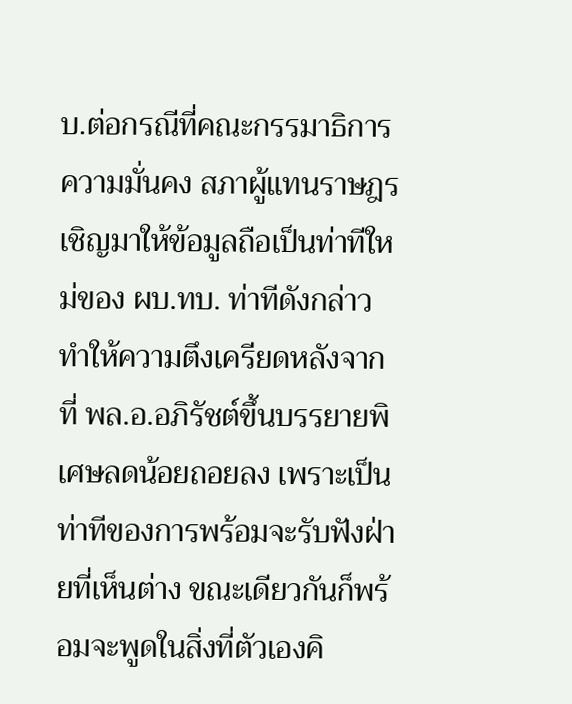บ.ต่อกรณีที่คณะกรรมาธิการความมั่นคง สภาผู้แทนราษฎร เชิญมาให้ข้อมูลถือเป็นท่าทีใหม่ของ ผบ.ทบ. ท่าทีดังกล่าวทำให้ความตึงเครียดหลังจากที่ พล.อ.อภิรัชต์ขึ้นบรรยายพิเศษลดน้อยถอยลง เพราะเป็นท่าทีของการพร้อมจะรับฟังฝ่ายที่เห็นต่าง ขณะเดียวกันก็พร้อมจะพูดในสิ่งที่ตัวเองคิ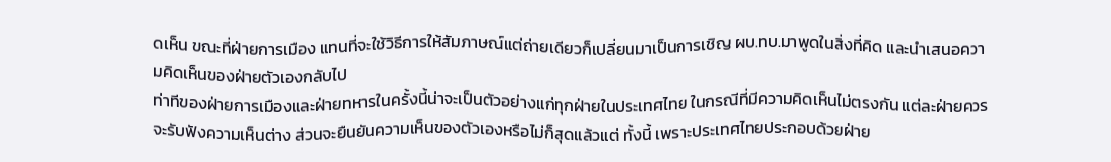ดเห็น ขณะที่ฝ่ายการเมือง แทนที่จะใช้วิธีการให้สัมภาษณ์แต่ถ่ายเดียวก็เปลี่ยนมาเป็นการเชิญ ผบ.ทบ.มาพูดในสิ่งที่คิด และนำเสนอความคิดเห็นของฝ่ายตัวเองกลับไป
ท่าทีของฝ่ายการเมืองและฝ่ายทหารในครั้งนี้น่าจะเป็นตัวอย่างแก่ทุกฝ่ายในประเทศไทย ในกรณีที่มีความคิดเห็นไม่ตรงกัน แต่ละฝ่ายควรจะรับฟังความเห็นต่าง ส่วนจะยืนยันความเห็นของตัวเองหรือไม่ก็สุดแล้วแต่ ทั้งนี้ เพราะประเทศไทยประกอบด้วยฝ่าย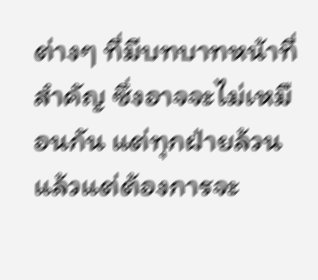ต่างๆ ที่มีบทบาทหน้าที่สำคัญ ซึ่งอาจจะไม่เหมือนกัน แต่ทุกฝ่ายล้วนแล้วแต่ต้องการจะ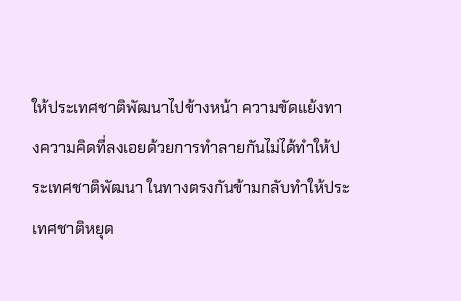ให้ประเทศชาติพัฒนาไปข้างหน้า ความขัดแย้งทางความคิดที่ลงเอยด้วยการทำลายกันไม่ได้ทำให้ประเทศชาติพัฒนา ในทางตรงกันข้ามกลับทำให้ประเทศชาติหยุด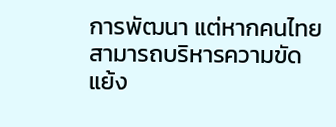การพัฒนา แต่หากคนไทยสามารถบริหารความขัดแย้ง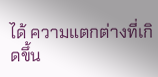ได้ ความแตกต่างที่เกิดขึ้น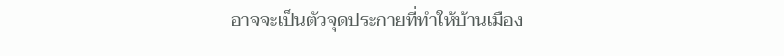อาจจะเป็นตัวจุดประกายที่ทำให้บ้านเมือง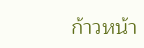ก้าวหน้า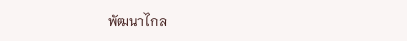พัฒนาไกล